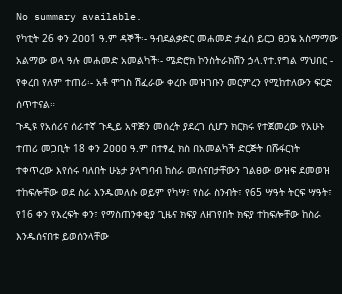No summary available.
የካቲት 26 ቀን 2ዐዐ1 ዓ.ም ዳኞች፡- ዓብደልቃድር መሐመድ ታፈሰ ይርጋ ፀጋዬ አስማማው አልማው ወላ ዓሉ መሐመድ አመልካች፡- ሜድሮክ ኮንስትራክሽን ኃላ.የተ.የግል ማህበር - የቀረበ የለም ተጠሪ፡- አቶ ሞገስ ሽፈራው ቀረቡ መዝገቡን መርምረን የሚከተለውን ፍርድ ሰጥተናል።
ጉዲዩ የአሰሪና ሰራተኛ ጉዲይ አዋጅን መሰረት ያደረገ ሲሆን ክርክሩ የተጀመረው የአሁኑ ተጠሪ መጋቢት 18 ቀን 2ዐዐዐ ዓ.ም በተፃፈ ክስ በአመልካች ድርጅት በሹፋርነት ተቀጥረው እየሰሩ ባለበት ሁኔታ ያላግባብ ከስራ መሰናበታቸውን ገልፀው ውዝፍ ደመወዝ ተከፍሎቸው ወደ ስራ እንዱመለሱ ወይም የካሣ፣ የስራ ስንብት፣ የ65 ሣዓት ትርፍ ሣዓት፣ የ16 ቀን የእረፍት ቀን፣ የማስጠንቀቂያ ጊዜና ክፍያ ለዘገየበት ክፍያ ተከፍሎቸው ከስራ እንዱሰናበቱ ይወሰንላቸው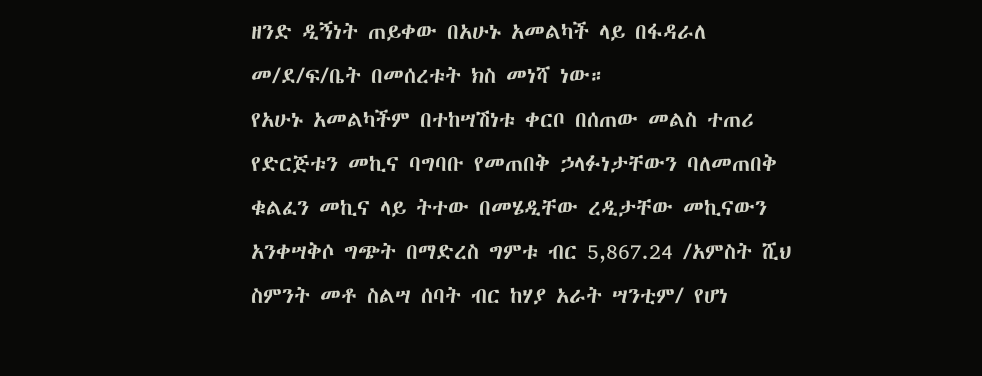ዘንድ ዲኝነት ጠይቀው በአሁኑ አመልካች ላይ በፋዳራለ መ/ደ/ፍ/ቤት በመሰረቱት ክስ መነሻ ነው።
የአሁኑ አመልካችም በተከሣሽነቱ ቀርቦ በሰጠው መልስ ተጠሪ የድርጅቱን መኪና ባግባቡ የመጠበቅ ኃላፉነታቸውን ባለመጠበቅ ቁልፈን መኪና ላይ ትተው በመሄዲቸው ረዲታቸው መኪናውን አንቀሣቅሶ ግጭት በማድረስ ግምቱ ብር 5,867.24 /አምስት ሺህ ስምንት መቶ ስልሣ ሰባት ብር ከሃያ አራት ሣንቲም/ የሆነ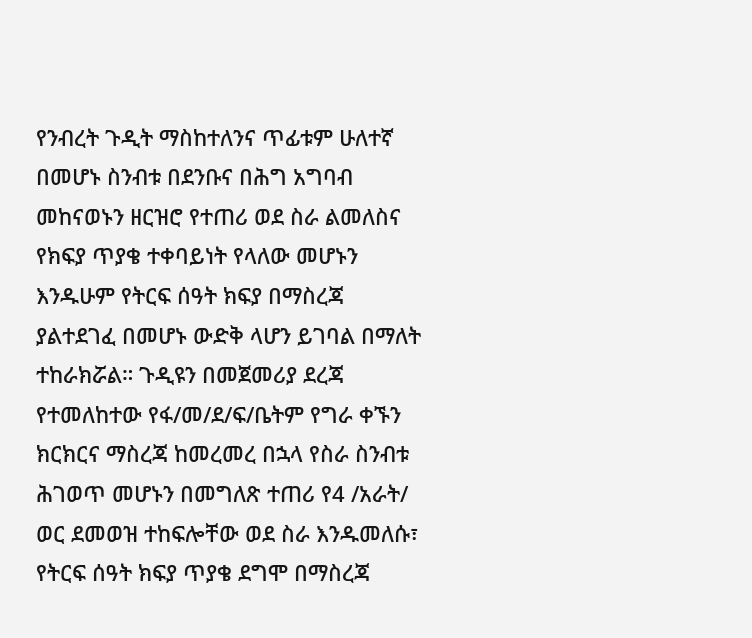የንብረት ጉዲት ማስከተለንና ጥፊቱም ሁለተኛ በመሆኑ ስንብቱ በደንቡና በሕግ አግባብ መከናወኑን ዘርዝሮ የተጠሪ ወደ ስራ ልመለስና የክፍያ ጥያቄ ተቀባይነት የላለው መሆኑን እንዱሁም የትርፍ ሰዓት ክፍያ በማስረጃ ያልተደገፈ በመሆኑ ውድቅ ላሆን ይገባል በማለት ተከራክሯል። ጉዲዩን በመጀመሪያ ደረጃ የተመለከተው የፋ/መ/ደ/ፍ/ቤትም የግራ ቀኙን ክርክርና ማስረጃ ከመረመረ በኋላ የስራ ስንብቱ ሕገወጥ መሆኑን በመግለጽ ተጠሪ የ4 /አራት/ ወር ደመወዝ ተከፍሎቸው ወደ ስራ እንዱመለሱ፣ የትርፍ ሰዓት ክፍያ ጥያቄ ደግሞ በማስረጃ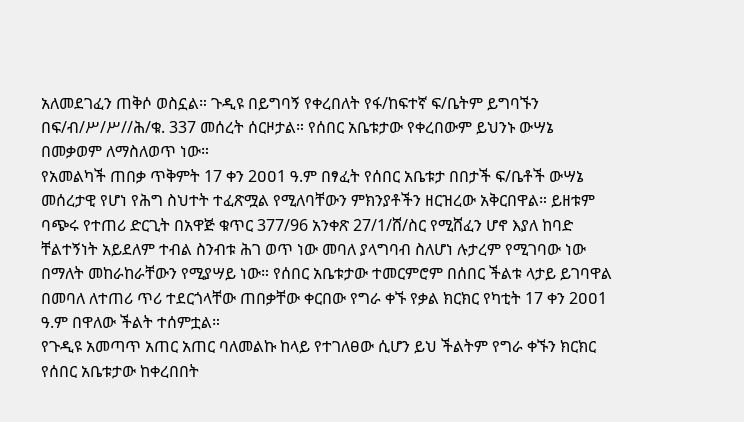አለመደገፈን ጠቅሶ ወስኗል። ጉዲዩ በይግባኝ የቀረበለት የፋ/ከፍተኛ ፍ/ቤትም ይግባኙን በፍ/ብ/ሥ/ሥ//ሕ/ቁ. 337 መሰረት ሰርዞታል። የሰበር አቤቱታው የቀረበውም ይህንኑ ውሣኔ በመቃወም ለማስለወጥ ነው።
የአመልካች ጠበቃ ጥቅምት 17 ቀን 2ዐዐ1 ዓ.ም በፃፈት የሰበር አቤቱታ በበታች ፍ/ቤቶች ውሣኔ መሰረታዊ የሆነ የሕግ ስህተት ተፈጽሟል የሚለባቸውን ምክንያቶችን ዘርዝረው አቅርበዋል። ይዘቱም ባጭሩ የተጠሪ ድርጊት በአዋጅ ቁጥር 377/96 አንቀጽ 27/1/ሸ/ስር የሚሸፈን ሆኖ እያለ ከባድ ቸልተኝነት አይደለም ተብል ስንብቱ ሕገ ወጥ ነው መባለ ያላግባብ ስለሆነ ሉታረም የሚገባው ነው በማለት መከራከራቸውን የሚያሣይ ነው። የሰበር አቤቱታው ተመርምሮም በሰበር ችልቱ ላታይ ይገባዋል በመባለ ለተጠሪ ጥሪ ተደርጎላቸው ጠበቃቸው ቀርበው የግራ ቀኙ የቃል ክርክር የካቲት 17 ቀን 2ዐዐ1 ዓ.ም በዋለው ችልት ተሰምቷል።
የጉዲዩ አመጣጥ አጠር አጠር ባለመልኩ ከላይ የተገለፀው ሲሆን ይህ ችልትም የግራ ቀኙን ክርክር የሰበር አቤቱታው ከቀረበበት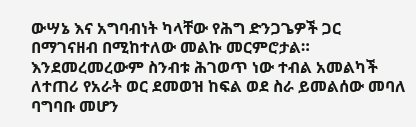ውሣኔ እና አግባብነት ካላቸው የሕግ ድንጋጌዎች ጋር በማገናዘብ በሚከተለው መልኩ መርምሮታል። እንደመረመረውም ስንብቱ ሕገወጥ ነው ተብል አመልካች ለተጠሪ የአራት ወር ደመወዝ ከፍል ወደ ስራ ይመልሰው መባለ ባግባቡ መሆን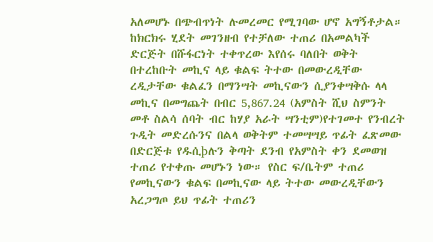አለመሆኑ በጭብጥነት ሉመረመር የሚገባው ሆኖ አግኝቶታል።
ከክርክሩ ሂደት መገንዘብ የተቻለው ተጠሪ በአመልካች ድርጅት በሹፋርነት ተቀጥረው እየሰሩ ባለበት ወቅት በተረከቡት መኪና ላይ ቁልፍ ትተው በመውረዲቸው ረዲታቸው ቁልፈን በማንሣት መኪናውን ሲያንቀሣቅሱ ላላ መኪና በመግጨት በብር 5,867.24 (አምስት ሺህ ስምንት መቶ ስልሳ ሰባት ብር ከሃያ አራት ሣንቲም)የተገመተ የንብረት ጉዲት መድረሱንና በልላ ወቅትም ተመሣሣይ ጥፊት ፈጽመው በድርጅቱ የዱሲþሉን ቅጣት ደንብ የአምስት ቀን ደመወዝ ተጠሪ የተቀጡ መሆኑን ነው። የስር ፍ/ቤትም ተጠሪ የመኪናውን ቁልፍ በመኪናው ላይ ትተው መውረዲቸውን አረጋግጦ ይህ ጥፊት ተጠሪን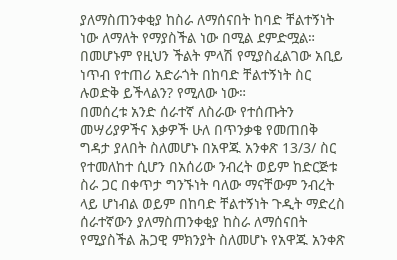ያለማስጠንቀቂያ ከስራ ለማሰናበት ከባድ ቸልተኝነት ነው ለማለት የማያስችል ነው በሚል ደምድሟል።
በመሆኑም የዚህን ችልት ምላሽ የሚያስፈልገው አቢይ ነጥብ የተጠሪ አድራጎት በከባድ ቸልተኝነት ስር ሉወድቅ ይችላልን? የሚለው ነው።
በመሰረቱ አንድ ሰራተኛ ለስራው የተሰጡትን መሣሪያዎችና እቃዎች ሁለ በጥንቃቄ የመጠበቅ ግዳታ ያለበት ስለመሆኑ በአዋጁ አንቀጽ 13/3/ ስር የተመለከተ ሲሆን በአሰሪው ንብረት ወይም ከድርጅቱ ስራ ጋር በቀጥታ ግንኙነት ባለው ማናቸውም ንብረት ላይ ሆነብል ወይም በከባድ ቸልተኝነት ጉዲት ማድረስ ሰራተኛውን ያለማስጠንቀቂያ ከስራ ለማሰናበት የሚያስችል ሕጋዊ ምክንያት ስለመሆኑ የአዋጁ አንቀጽ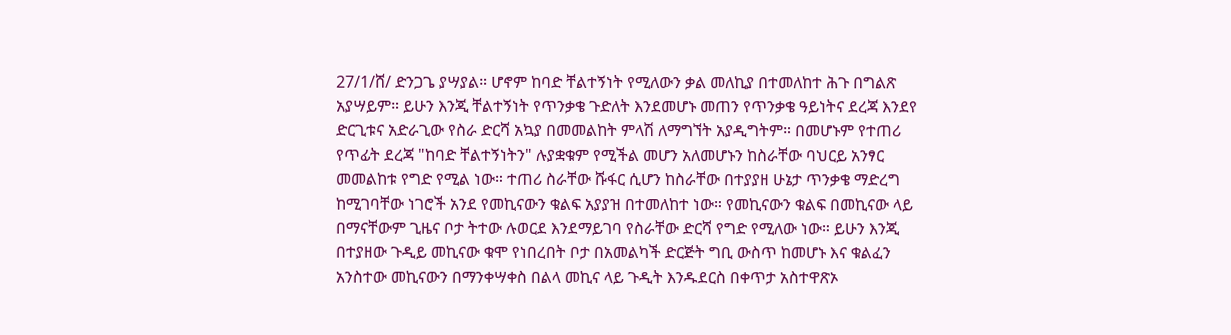27/1/ሸ/ ድንጋጌ ያሣያል። ሆኖም ከባድ ቸልተኝነት የሚለውን ቃል መለኪያ በተመለከተ ሕጉ በግልጽ አያሣይም። ይሁን እንጂ ቸልተኝነት የጥንቃቄ ጉድለት እንደመሆኑ መጠን የጥንቃቄ ዓይነትና ደረጃ እንደየ ድርጊቱና አድራጊው የስራ ድርሻ አኳያ በመመልከት ምላሽ ለማግኘት አያዲግትም። በመሆኑም የተጠሪ የጥፊት ደረጃ "ከባድ ቸልተኝነትን" ሉያቋቁም የሚችል መሆን አለመሆኑን ከስራቸው ባህርይ አንፃር መመልከቱ የግድ የሚል ነው። ተጠሪ ስራቸው ሹፋር ሲሆን ከስራቸው በተያያዘ ሁኔታ ጥንቃቄ ማድረግ ከሚገባቸው ነገሮች አንደ የመኪናውን ቁልፍ አያያዝ በተመለከተ ነው። የመኪናውን ቁልፍ በመኪናው ላይ በማናቸውም ጊዜና ቦታ ትተው ሉወርደ እንደማይገባ የስራቸው ድርሻ የግድ የሚለው ነው። ይሁን እንጂ በተያዘው ጉዲይ መኪናው ቁሞ የነበረበት ቦታ በአመልካች ድርጅት ግቢ ውስጥ ከመሆኑ እና ቁልፈን አንስተው መኪናውን በማንቀሣቀስ በልላ መኪና ላይ ጉዲት እንዱደርስ በቀጥታ አስተዋጽኦ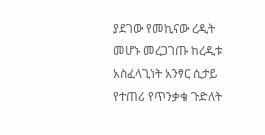ያደገው የመኪናው ረዲት መሆኑ መረጋገጡ ከረዲቱ አስፈላጊነት አንፃር ሲታይ የተጠሪ የጥንቃቄ ጉድለት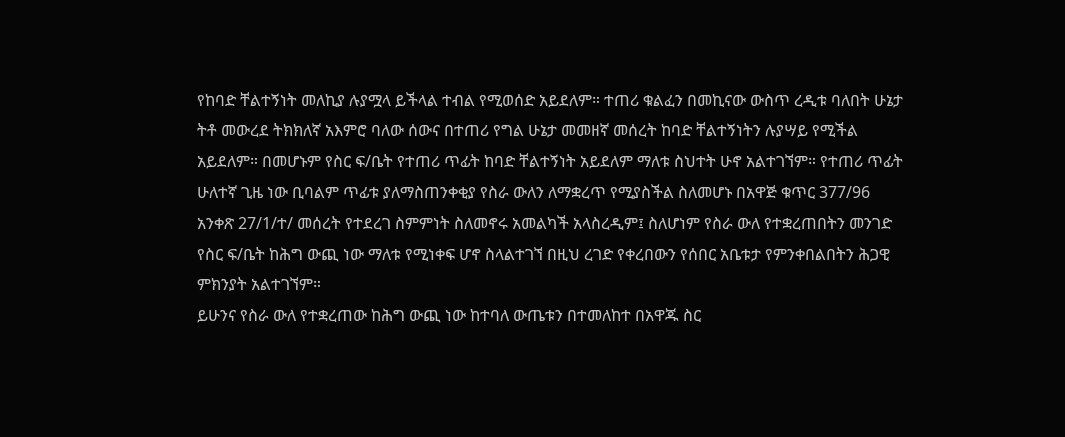የከባድ ቸልተኝነት መለኪያ ሉያሟላ ይችላል ተብል የሚወሰድ አይደለም። ተጠሪ ቁልፈን በመኪናው ውስጥ ረዲቱ ባለበት ሁኔታ ትቶ መውረደ ትክክለኛ አእምሮ ባለው ሰውና በተጠሪ የግል ሁኔታ መመዘኛ መሰረት ከባድ ቸልተኝነትን ሉያሣይ የሚችል አይደለም። በመሆኑም የስር ፍ/ቤት የተጠሪ ጥፊት ከባድ ቸልተኝነት አይደለም ማለቱ ስህተት ሁኖ አልተገኘም። የተጠሪ ጥፊት ሁለተኛ ጊዜ ነው ቢባልም ጥፊቱ ያለማስጠንቀቂያ የስራ ውለን ለማቋረጥ የሚያስችል ስለመሆኑ በአዋጅ ቁጥር 377/96 አንቀጽ 27/1/ተ/ መሰረት የተደረገ ስምምነት ስለመኖሩ አመልካች አላስረዲም፤ ስለሆነም የስራ ውለ የተቋረጠበትን መንገድ የስር ፍ/ቤት ከሕግ ውጪ ነው ማለቱ የሚነቀፍ ሆኖ ስላልተገኘ በዚህ ረገድ የቀረበውን የሰበር አቤቱታ የምንቀበልበትን ሕጋዊ ምክንያት አልተገኘም።
ይሁንና የስራ ውለ የተቋረጠው ከሕግ ውጪ ነው ከተባለ ውጤቱን በተመለከተ በአዋጁ ስር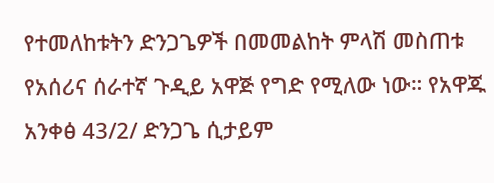የተመለከቱትን ድንጋጌዎች በመመልከት ምላሽ መስጠቱ የአሰሪና ሰራተኛ ጉዲይ አዋጅ የግድ የሚለው ነው። የአዋጁ አንቀፅ 43/2/ ድንጋጌ ሲታይም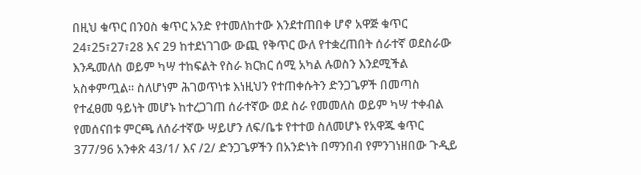በዚህ ቁጥር በንዐስ ቁጥር አንድ የተመለከተው እንደተጠበቀ ሆኖ አዋጅ ቁጥር 24፣25፣27፣28 እና 29 ከተደነገገው ውጪ የቅጥር ውለ የተቋረጠበት ሰራተኛ ወደስራው እንዱመለስ ወይም ካሣ ተከፍልት የስራ ክርክር ሰሚ አካል ሉወስን እንደሚችል አስቀምጧል። ስለሆነም ሕገወጥነቱ እነዚህን የተጠቀሱትን ድንጋጌዎች በመጣስ የተፈፀመ ዓይነት መሆኑ ከተረጋገጠ ሰራተኛው ወደ ስራ የመመለስ ወይም ካሣ ተቀብል የመሰናበቱ ምርጫ ለሰራተኛው ሣይሆን ለፍ/ቤቱ የተተወ ስለመሆኑ የአዋጁ ቁጥር 377/96 አንቀጽ 43/1/ እና /2/ ድንጋጌዎችን በአንድነት በማንበብ የምንገነዘበው ጉዲይ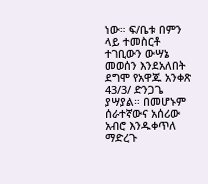ነው። ፍ/ቤቱ በምን ላይ ተመስርቶ ተገቢውን ውሣኔ መወሰን እንደአለበት ደግሞ የአዋጁ አንቀጽ 43/3/ ድንጋጌ ያሣያል። በመሆኑም ሰራተኛውና አሰሪው አብሮ እንዱቀጥለ ማድረጉ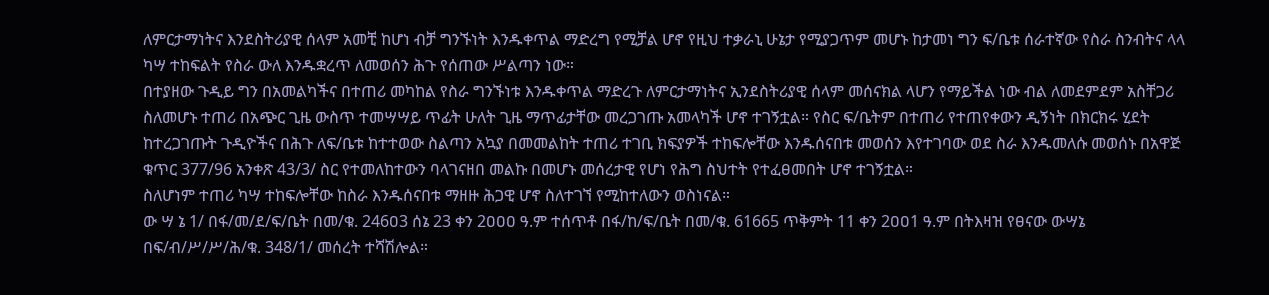ለምርታማነትና እንደስትሪያዊ ሰላም አመቺ ከሆነ ብቻ ግንኙነት እንዱቀጥል ማድረግ የሚቻል ሆኖ የዚህ ተቃራኒ ሁኔታ የሚያጋጥም መሆኑ ከታመነ ግን ፍ/ቤቱ ሰራተኛው የስራ ስንብትና ላላ ካሣ ተከፍልት የስራ ውለ እንዱቋረጥ ለመወሰን ሕጉ የሰጠው ሥልጣን ነው።
በተያዘው ጉዲይ ግን በአመልካችና በተጠሪ መካከል የስራ ግንኙነቱ እንዱቀጥል ማድረጉ ለምርታማነትና ኢንደስትሪያዊ ሰላም መሰናክል ላሆን የማይችል ነው ብል ለመደምደም አስቸጋሪ ስለመሆኑ ተጠሪ በአጭር ጊዜ ውስጥ ተመሣሣይ ጥፊት ሁለት ጊዜ ማጥፊታቸው መረጋገጡ አመላካች ሆኖ ተገኝቷል። የስር ፍ/ቤትም በተጠሪ የተጠየቀውን ዲኝነት በክርክሩ ሂደት ከተረጋገጡት ጉዲዮችና በሕጉ ለፍ/ቤቱ ከተተወው ስልጣን አኳያ በመመልከት ተጠሪ ተገቢ ክፍያዎች ተከፍሎቸው እንዱሰናበቱ መወሰን እየተገባው ወደ ስራ እንዱመለሱ መወሰኑ በአዋጅ ቁጥር 377/96 አንቀጽ 43/3/ ስር የተመለከተውን ባላገናዘበ መልኩ በመሆኑ መሰረታዊ የሆነ የሕግ ስህተት የተፈፀመበት ሆኖ ተገኝቷል።
ስለሆነም ተጠሪ ካሣ ተከፍሎቸው ከስራ እንዱሰናበቱ ማዘዙ ሕጋዊ ሆኖ ስለተገኘ የሚከተለውን ወስነናል።
ው ሣ ኔ 1/ በፋ/መ/ደ/ፍ/ቤት በመ/ቁ. 246ዐ3 ሰኔ 23 ቀን 2ዐዐዐ ዓ.ም ተሰጥቶ በፋ/ከ/ፍ/ቤት በመ/ቁ. 61665 ጥቅምት 11 ቀን 2ዐዐ1 ዓ.ም በትእዛዝ የፀናው ውሣኔ በፍ/ብ/ሥ/ሥ/ሕ/ቁ. 348/1/ መሰረት ተሻሽሎል።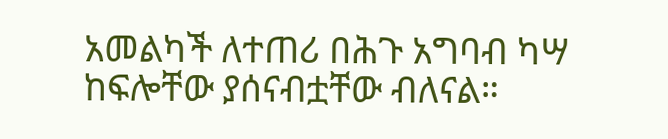አመልካች ለተጠሪ በሕጉ አግባብ ካሣ ከፍሎቸው ያሰናብቷቸው ብለናል።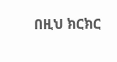በዚህ ክርክር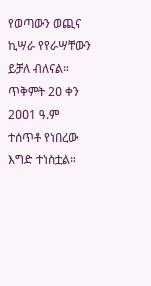የወጣውን ወጪና ኪሣራ የየራሣቸውን ይቻለ ብለናል።
ጥቅምት 2ዐ ቀን 2ዐዐ1 ዓ.ም ተሰጥቶ የነበረው እግድ ተነስቷል።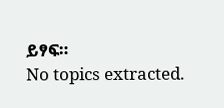ይፃፍ።
No topics extracted.